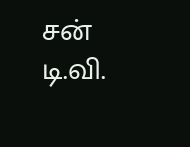சன் டி.வி.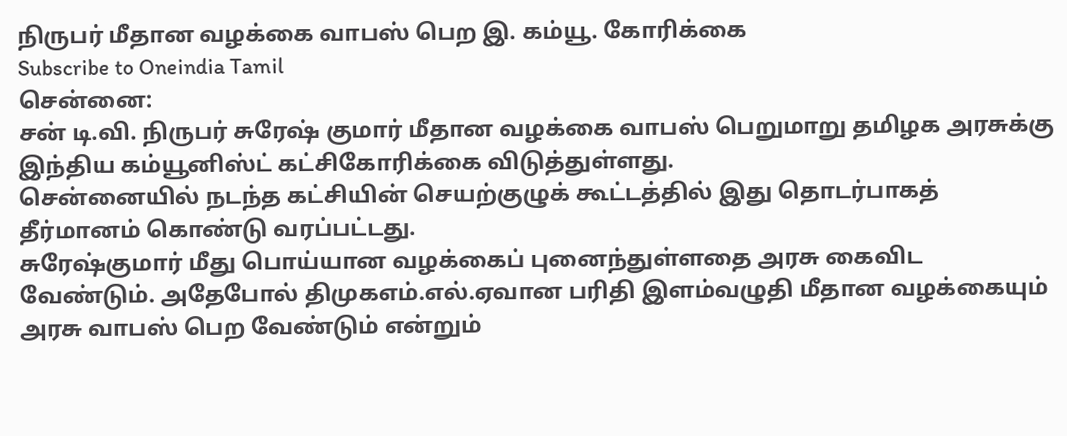நிருபர் மீதான வழக்கை வாபஸ் பெற இ. கம்யூ. கோரிக்கை
Subscribe to Oneindia Tamil
சென்னை:
சன் டி.வி. நிருபர் சுரேஷ் குமார் மீதான வழக்கை வாபஸ் பெறுமாறு தமிழக அரசுக்கு இந்திய கம்யூனிஸ்ட் கட்சிகோரிக்கை விடுத்துள்ளது.
சென்னையில் நடந்த கட்சியின் செயற்குழுக் கூட்டத்தில் இது தொடர்பாகத் தீர்மானம் கொண்டு வரப்பட்டது.
சுரேஷ்குமார் மீது பொய்யான வழக்கைப் புனைந்துள்ளதை அரசு கைவிட வேண்டும். அதேபோல் திமுகஎம்.எல்.ஏவான பரிதி இளம்வழுதி மீதான வழக்கையும் அரசு வாபஸ் பெற வேண்டும் என்றும்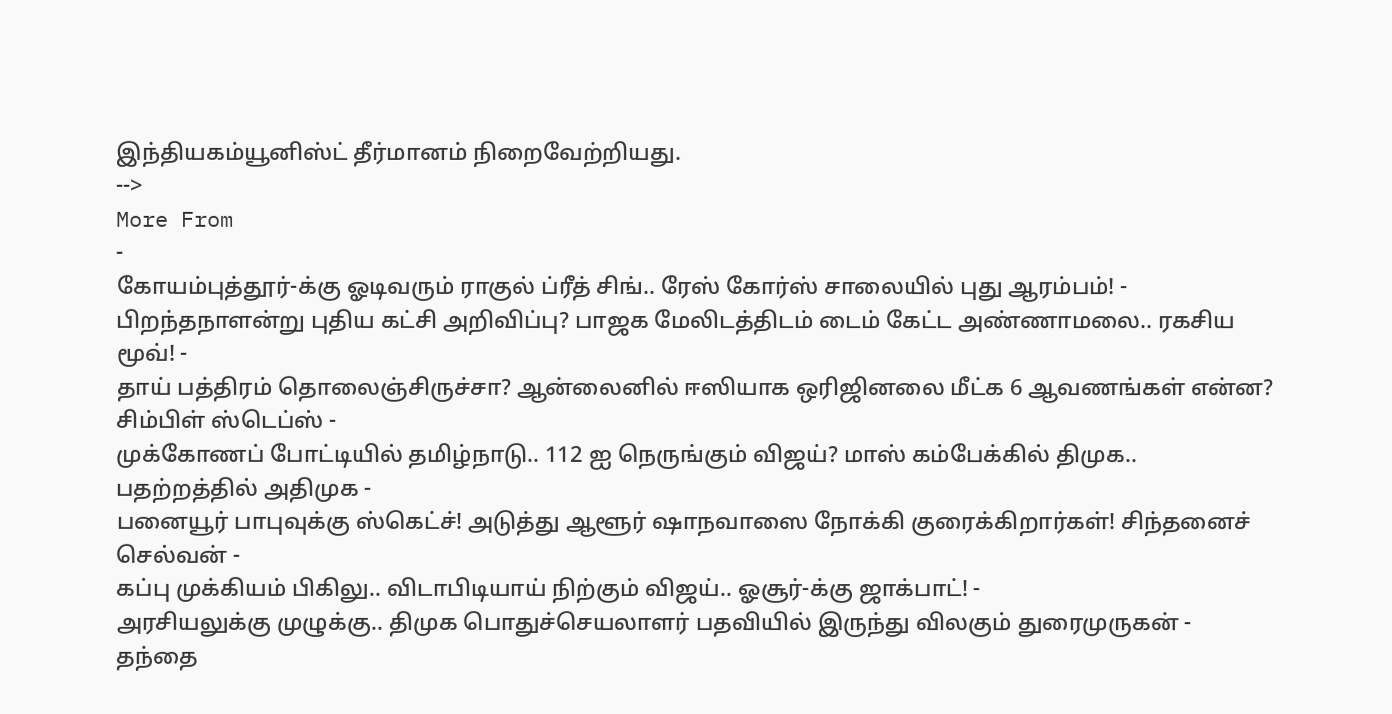இந்தியகம்யூனிஸ்ட் தீர்மானம் நிறைவேற்றியது.
-->
More From
-
கோயம்புத்தூர்-க்கு ஓடிவரும் ராகுல் ப்ரீத் சிங்.. ரேஸ் கோர்ஸ் சாலையில் புது ஆரம்பம்! -
பிறந்தநாளன்று புதிய கட்சி அறிவிப்பு? பாஜக மேலிடத்திடம் டைம் கேட்ட அண்ணாமலை.. ரகசிய மூவ்! -
தாய் பத்திரம் தொலைஞ்சிருச்சா? ஆன்லைனில் ஈஸியாக ஒரிஜினலை மீட்க 6 ஆவணங்கள் என்ன? சிம்பிள் ஸ்டெப்ஸ் -
முக்கோணப் போட்டியில் தமிழ்நாடு.. 112 ஐ நெருங்கும் விஜய்? மாஸ் கம்பேக்கில் திமுக.. பதற்றத்தில் அதிமுக -
பனையூர் பாபுவுக்கு ஸ்கெட்ச்! அடுத்து ஆளூர் ஷாநவாஸை நோக்கி குரைக்கிறார்கள்! சிந்தனைச் செல்வன் -
கப்பு முக்கியம் பிகிலு.. விடாபிடியாய் நிற்கும் விஜய்.. ஓசூர்-க்கு ஜாக்பாட்! -
அரசியலுக்கு முழுக்கு.. திமுக பொதுச்செயலாளர் பதவியில் இருந்து விலகும் துரைமுருகன் -
தந்தை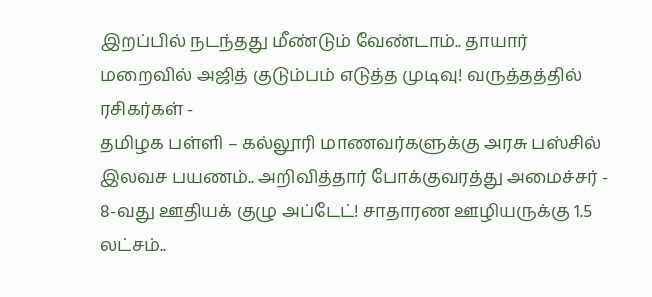இறப்பில் நடந்தது மீண்டும் வேண்டாம்.. தாயார் மறைவில் அஜித் குடும்பம் எடுத்த முடிவு! வருத்தத்தில் ரசிகர்கள் -
தமிழக பள்ளி – கல்லூரி மாணவர்களுக்கு அரசு பஸ்சில் இலவச பயணம்.. அறிவித்தார் போக்குவரத்து அமைச்சர் -
8-வது ஊதியக் குழு அப்டேட்! சாதாரண ஊழியருக்கு 1.5 லட்சம்..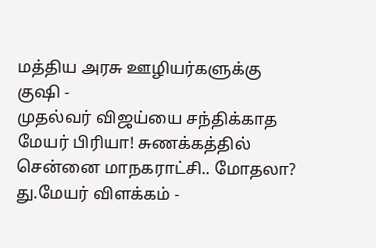மத்திய அரசு ஊழியர்களுக்கு குஷி -
முதல்வர் விஜய்யை சந்திக்காத மேயர் பிரியா! சுணக்கத்தில் சென்னை மாநகராட்சி.. மோதலா? து.மேயர் விளக்கம் -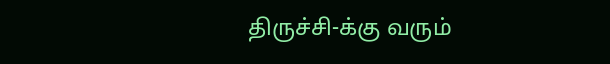திருச்சி-க்கு வரும்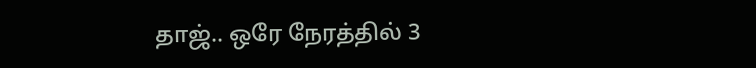தாஜ்.. ஒரே நேரத்தில் 3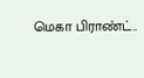மெகா பிராண்ட்..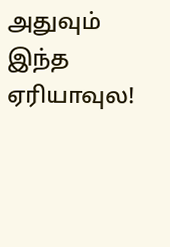அதுவும் இந்த ஏரியாவுல!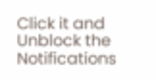Click it and Unblock the Notifications